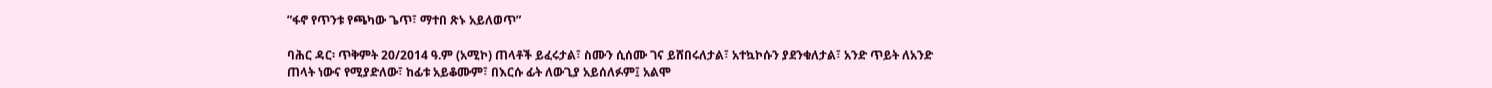ʺፋኖ የጥንቱ የጫካው ጌጥ፣ ማተበ ጽኑ አይለወጥ”

ባሕር ዳር፡ ጥቅምት 20/2014 ዓ.ም (አሚኮ) ጠላቶች ይፈሩታል፣ ስሙን ሲሰሙ ገና ይሸበሩለታል፣ አተኳኮሱን ያደንቁለታል፣ አንድ ጥይት ለአንድ ጠላት ነውና የሚያድለው፣ ከፊቱ አይቆሙም፣ በእርሱ ፊት ለውጊያ አይሰለፉም፤ አልሞ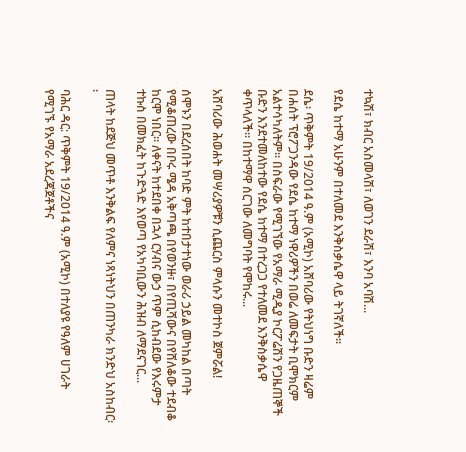ተኳሽ፣ ክብር አስመላሽ፣ ለወገን ደራሽ፣ እንባ አባሽ...

የደሴ ከተማ አሁንም በተለመደ እንቅስቃሴዋ ላይ ትገኛለች፡፡

ደሴ፡ ጥቅምት 19/2014 ዓ.ም (አሚኮ) አሸባሪው የትህነግ ቡድን ዛሬም በሐሰት ፕሮፖጋንዳው የደሴ ከተማ ነዋሪዎችን በወሬ ለመፍታት ቢሞክርም አልተሳካለትም፡፡ በስፍራው የሚገኘው የአማራ ሚዲያ ኮርፖሬሽን የጋዜጠኞች ቡድን እንደተመለከተው የደሴ ከተማ በተረጋጋ የተለመደ እንቅስቃሴዋ ቀጥላለች፡፡ በከተማዋ ሰርገው ለመግባት የሞከሩ...

አሸባሪው ሕወሐት መሣሪያዎቹን ሲጨርስ ምላሱን መተኮስ ጀምሯል!

ሰሞኑን በደረሰበት ከባድ ምት ከተበታተነው ወራሪ ኃይል መካከል በጣት የሚቆጠረው በቦሩ ሜዳ አቅጣጫ በየወንዙ፣ በየጢሻውና በየሸለቆው ተደብቆ ከርሞ ነበር። ለቀናት ከተደበቀ በኋላ ርሃብና ውኃ ጥም ሲከብደው የእሩምታ ተኩስ በመክፈት ከጉድጓድ እየወጣ የአካባቢውን ሕዝብ ለማደናገር...

ጠላት ከደጅህ መጥቶ እንቅልፍ የለምና ነጻነትህን በጠንካራ ክንድህ አስከብር፡፡

ባሕር ዳር: ጥቅምት 19/2014 ዓ.ም (አሚኮ) በተለያዩ የዓለም ሀገራት የሚገኙ የአማራ አደረጃጀቶችና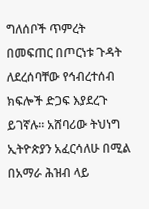ግለሰቦች ጥምረት በመፍጠር በጦርነቱ ጉዳት ለደረሰባቸው የኅብረተሰብ ክፍሎች ድጋፍ እያደረጉ ይገኛሉ፡፡ አሸባሪው ትህነግ ኢትዮጵያን አፈርሳለሁ በሚል በአማራ ሕዝብ ላይ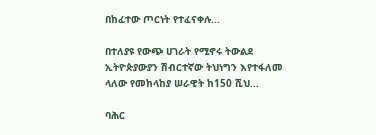በከፈተው ጦርነት የተፈናቀሉ...

በተለያዩ የውጭ ሀገራት የሚኖሩ ትውልደ ኢትዮጵያውያን ሽብርተኛው ትህነግን እየተፋለመ ላለው የመከላከያ ሠራዊት ከ150 ሺህ...

ባሕር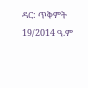ዳር: ጥቅምት 19/2014 ዓ.ም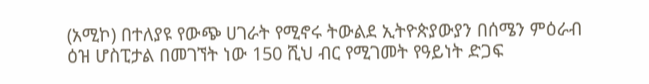(አሚኮ) በተለያዩ የውጭ ሀገራት የሚኖሩ ትውልደ ኢትዮጵያውያን በሰሜን ምዕራብ ዕዝ ሆስፒታል በመገኘት ነው 150 ሺህ ብር የሚገመት የዓይነት ድጋፍ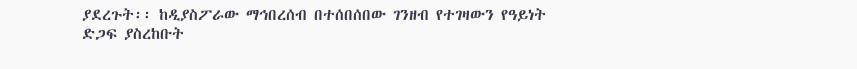ያደረጉት፡፡ ከዲያስፖራው ማኅበረሰብ በተሰበሰበው ገንዘብ የተገዛውን የዓይነት ድጋፍ ያስረከቡት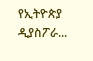የኢትዮጵያ ዲያስፖራ...